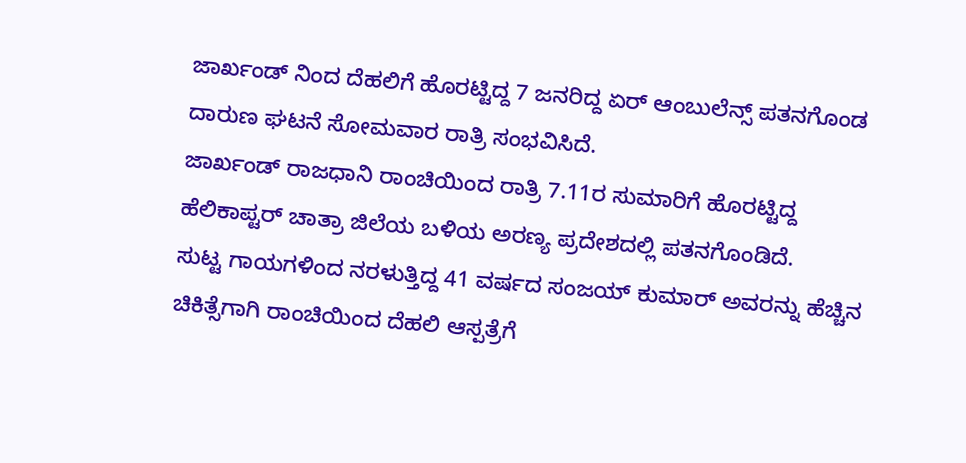ಜಾರ್ಖಂಡ್ ನಿಂದ ದೆಹಲಿಗೆ ಹೊರಟ್ಟಿದ್ದ 7 ಜನರಿದ್ದ ಏರ್ ಆಂಬುಲೆನ್ಸ್ ಪತನಗೊಂಡ ದಾರುಣ ಘಟನೆ ಸೋಮವಾರ ರಾತ್ರಿ ಸಂಭವಿಸಿದೆ.
ಜಾರ್ಖಂಡ್ ರಾಜಧಾನಿ ರಾಂಚಿಯಿಂದ ರಾತ್ರಿ 7.11ರ ಸುಮಾರಿಗೆ ಹೊರಟ್ಟಿದ್ದ ಹೆಲಿಕಾಪ್ಟರ್ ಚಾತ್ರಾ ಜಿಲೆಯ ಬಳಿಯ ಅರಣ್ಯ ಪ್ರದೇಶದಲ್ಲಿ ಪತನಗೊಂಡಿದೆ.
ಸುಟ್ಟ ಗಾಯಗಳಿಂದ ನರಳುತ್ತಿದ್ದ 41 ವರ್ಷದ ಸಂಜಯ್ ಕುಮಾರ್ ಅವರನ್ನು ಹೆಚ್ಚಿನ ಚಿಕಿತ್ಸೆಗಾಗಿ ರಾಂಚಿಯಿಂದ ದೆಹಲಿ ಆಸ್ಪತ್ರೆಗೆ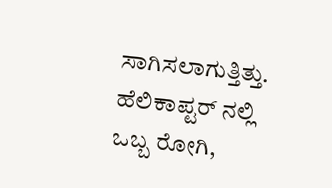ಸಾಗಿಸಲಾಗುತ್ತಿತ್ತು.
ಹೆಲಿಕಾಪ್ಟರ್ ನಲ್ಲಿ ಒಬ್ಬ ರೋಗಿ,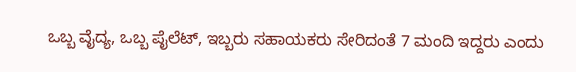ಒಬ್ಬ ವೈದ್ಯ, ಒಬ್ಬ ಪೈಲೆಟ್, ಇಬ್ಬರು ಸಹಾಯಕರು ಸೇರಿದಂತೆ 7 ಮಂದಿ ಇದ್ದರು ಎಂದು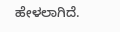ಹೇಳಲಾಗಿದೆ.